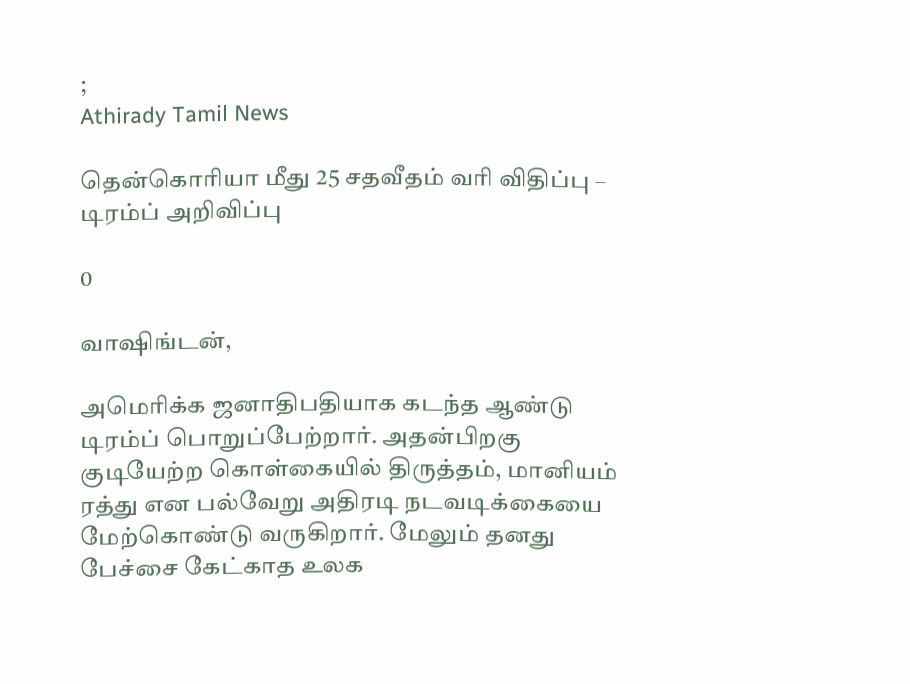;
Athirady Tamil News

தென்கொரியா மீது 25 சதவீதம் வரி விதிப்பு – டிரம்ப் அறிவிப்பு

0

வாஷிங்டன்,

அமெரிக்க ஜனாதிபதியாக கடந்த ஆண்டு டிரம்ப் பொறுப்பேற்றார். அதன்பிறகு குடியேற்ற கொள்கையில் திருத்தம், மானியம் ரத்து என பல்வேறு அதிரடி நடவடிக்கையை மேற்கொண்டு வருகிறார். மேலும் தனது பேச்சை கேட்காத உலக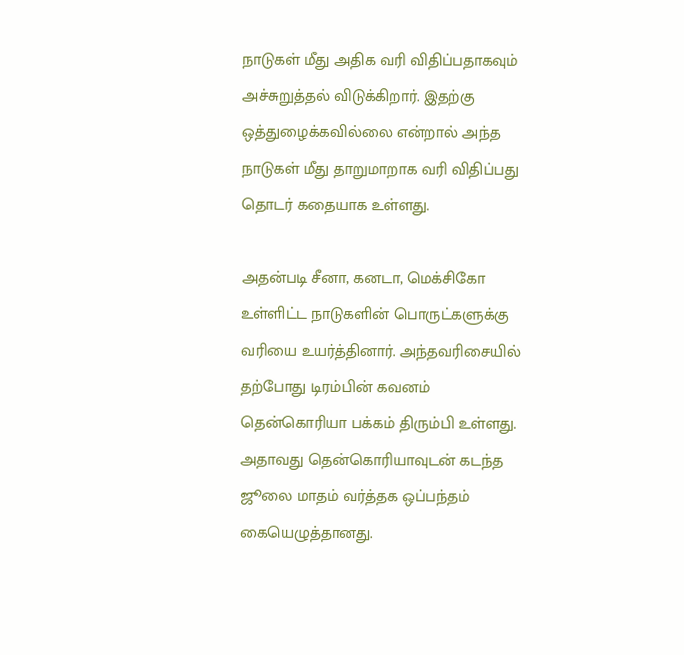நாடுகள் மீது அதிக வரி விதிப்பதாகவும் அச்சுறுத்தல் விடுக்கிறார். இதற்கு ஒத்துழைக்கவில்லை என்றால் அந்த நாடுகள் மீது தாறுமாறாக வரி விதிப்பது தொடர் கதையாக உள்ளது.

அதன்படி சீனா, கனடா, மெக்சிகோ உள்ளிட்ட நாடுகளின் பொருட்களுக்கு வரியை உயர்த்தினார். அந்தவரிசையில் தற்போது டிரம்பின் கவனம் தென்கொரியா பக்கம் திரும்பி உள்ளது. அதாவது தென்கொரியாவுடன் கடந்த ஜூலை மாதம் வர்த்தக ஒப்பந்தம் கையெழுத்தானது.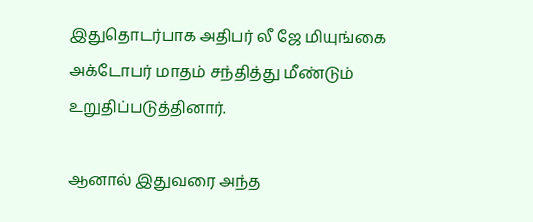இதுதொடர்பாக அதிபர் லீ ஜே மியுங்கை அக்டோபர் மாதம் சந்தித்து மீண்டும் உறுதிப்படுத்தினார்.

ஆனால் இதுவரை அந்த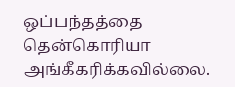ஒப்பந்தத்தை தென்கொரியா அங்கீகரிக்கவில்லை.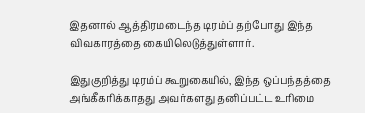இதனால் ஆத்திரமடைந்த டிரம்ப் தற்போது இந்த விவகாரத்தை கையிலெடுத்துள்ளார்.

இதுகுறித்து டிரம்ப் கூறுகையில், இந்த ஒப்பந்தத்தை அங்கீகரிக்காதது அவர்களது தனிப்பட்ட உரிமை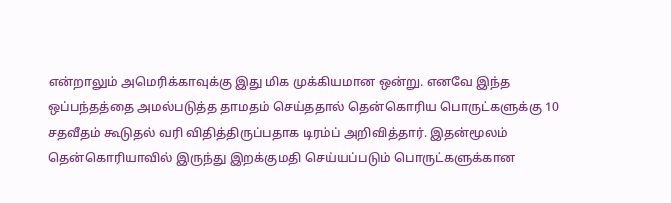என்றாலும் அமெரிக்காவுக்கு இது மிக முக்கியமான ஒன்று. எனவே இந்த ஒப்பந்தத்தை அமல்படுத்த தாமதம் செய்ததால் தென்கொரிய பொருட்களுக்கு 10 சதவீதம் கூடுதல் வரி விதித்திருப்பதாக டிரம்ப் அறிவித்தார். இதன்மூலம் தென்கொரியாவில் இருந்து இறக்குமதி செய்யப்படும் பொருட்களுக்கான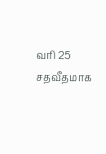வரி 25 சதவீதமாக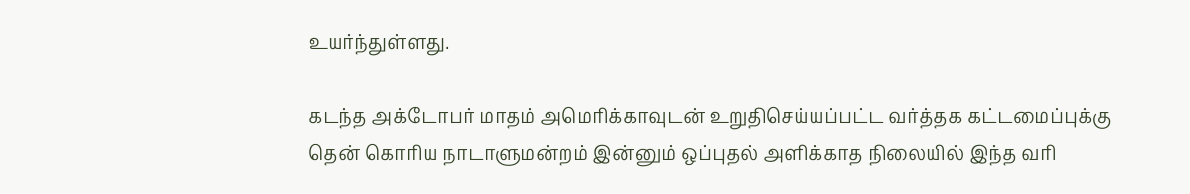உயர்ந்துள்ளது.

கடந்த அக்டோபர் மாதம் அமெரிக்காவுடன் உறுதிசெய்யப்பட்ட வர்த்தக கட்டமைப்புக்கு தென் கொரிய நாடாளுமன்றம் இன்னும் ஒப்புதல் அளிக்காத நிலையில் இந்த வரி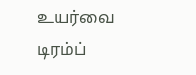உயர்வை டிரம்ப்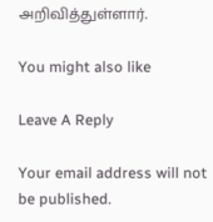அறிவித்துள்ளார்.

You might also like

Leave A Reply

Your email address will not be published.